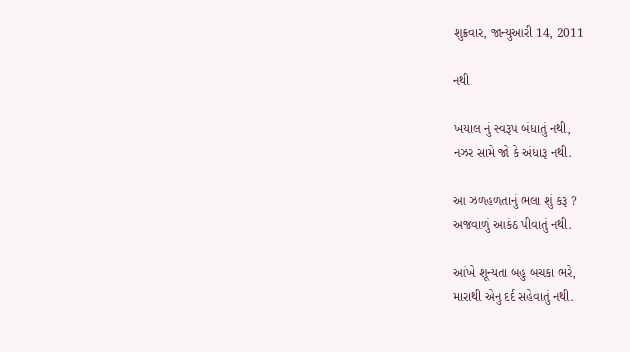શુક્રવાર, જાન્યુઆરી 14, 2011

નથી

ખયાલ નું સ્વરૂપ બંધાતું નથી,
નઝર સામે જો કે અંધારૂ નથી.

આ ઝળહળતાનું ભલા શું કરૂ ?
અજવાળું આકંઠ પીવાતું નથી.

આંખે શૂન્યતા બહુ બચકા ભરે,
મારાથી એનુ દર્દ સહેવાતું નથી.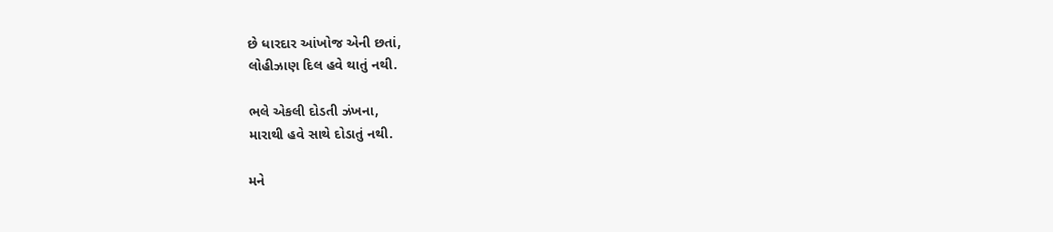છે ધારદાર આંખોજ એની છતાં,
લોહીઝાણ દિલ હવે થાતું નથી.

ભલે એકલી દોડતી ઝંખના,
મારાથી હવે સાથે દોડાતું નથી.

મને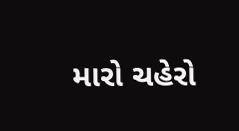મારો ચહેરો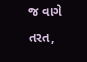જ વાગે તરત,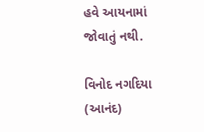હવે આયનામાં જોવાતું નથી.

વિનોદ નગદિયા (આનંદ)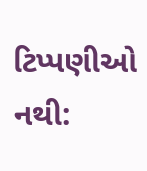ટિપ્પણીઓ નથી: